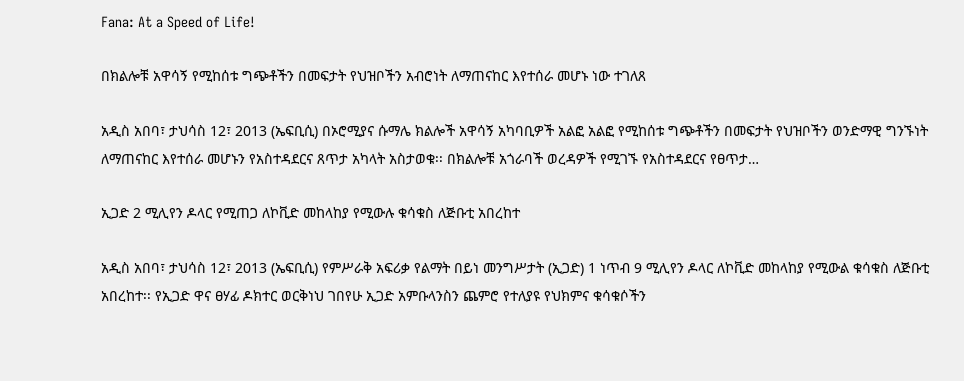Fana: At a Speed of Life!

በክልሎቹ አዋሳኝ የሚከሰቱ ግጭቶችን በመፍታት የህዝቦችን አብሮነት ለማጠናከር እየተሰራ መሆኑ ነው ተገለጸ

አዲስ አበባ፣ ታህሳስ 12፣ 2013 (ኤፍቢሲ) በኦሮሚያና ሱማሌ ክልሎች አዋሳኝ አካባቢዎች አልፎ አልፎ የሚከሰቱ ግጭቶችን በመፍታት የህዝቦችን ወንድማዊ ግንኙነት ለማጠናከር እየተሰራ መሆኑን የአስተዳደርና ጸጥታ አካላት አስታወቁ፡፡ በክልሎቹ አጎራባች ወረዳዎች የሚገኙ የአስተዳደርና የፀጥታ…

ኢጋድ 2 ሚሊየን ዶላር የሚጠጋ ለኮቪድ መከላከያ የሚውሉ ቁሳቁስ ለጅቡቲ አበረከተ

አዲስ አበባ፣ ታህሳስ 12፣ 2013 (ኤፍቢሲ) የምሥራቅ አፍሪቃ የልማት በይነ መንግሥታት (ኢጋድ) 1 ነጥብ 9 ሚሊየን ዶላር ለኮቪድ መከላከያ የሚውል ቁሳቁስ ለጅቡቲ አበረከተ፡፡ የኢጋድ ዋና ፀሃፊ ዶክተር ወርቅነህ ገበየሁ ኢጋድ አምቡላንስን ጨምሮ የተለያዩ የህክምና ቁሳቁሶችን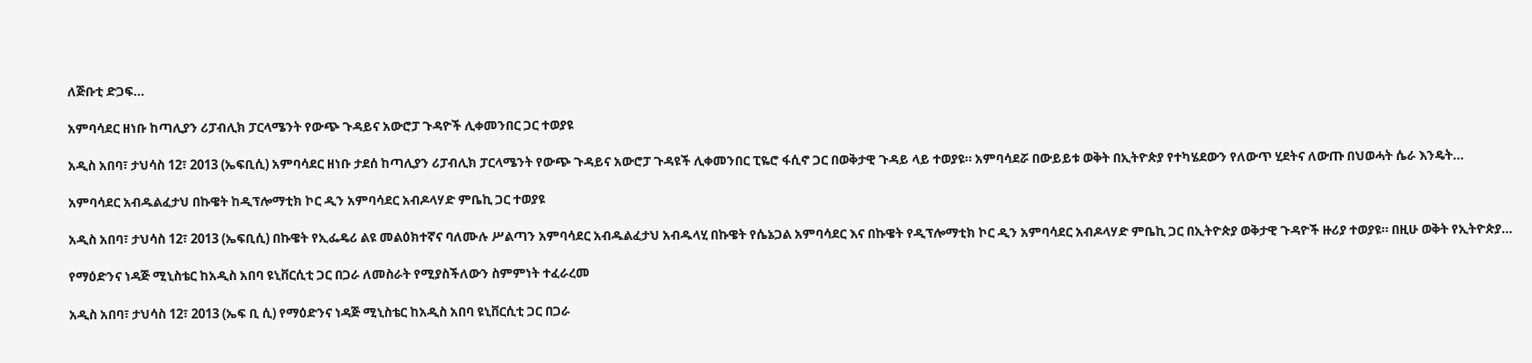ለጅቡቲ ድጋፍ…

አምባሳደር ዘነቡ ከጣሊያን ሪፓብሊክ ፓርላሜንት የውጭ ጉዳይና አውሮፓ ጉዳዮች ሊቀመንበር ጋር ተወያዩ

አዲስ አበባ፣ ታህሳስ 12፣ 2013 (ኤፍቢሲ) አምባሳደር ዘነቡ ታደሰ ከጣሊያን ሪፓብሊክ ፓርላሜንት የውጭ ጉዳይና አውሮፓ ጉዳዩች ሊቀመንበር ፒዬሮ ፋሲኖ ጋር በወቅታዊ ጉዳይ ላይ ተወያዩ። አምባሳደሯ በውይይቱ ወቅት በኢትዮጵያ የተካሄደውን የለውጥ ሂደትና ለውጡ በህወሓት ሴራ እንዴት…

አምባሳደር አብዱልፈታህ በኩዌት ከዲፕሎማቲክ ኮር ዲን አምባሳደር አብዶላሃድ ምቤኪ ጋር ተወያዩ

አዲስ አበባ፣ ታህሳስ 12፣ 2013 (ኤፍቢሲ) በኩዌት የኢፌዴሪ ልዩ መልዕክተኛና ባለሙሉ ሥልጣን አምባሳደር አብዱልፈታህ አብዱላሂ በኩዌት የሴኔጋል አምባሳደር እና በኩዌት የዲፕሎማቲክ ኮር ዲን አምባሳደር አብዶላሃድ ምቤኪ ጋር በኢትዮጵያ ወቅታዊ ጉዳዮች ዙሪያ ተወያዩ። በዚሁ ወቅት የኢትዮጵያ…

የማዕድንና ነዳጅ ሚኒስቴር ከአዲስ አበባ ዩኒቨርሲቲ ጋር በጋራ ለመስራት የሚያስችለውን ስምምነት ተፈራረመ

አዲስ አበባ፣ ታህሳስ 12፣ 2013 (ኤፍ ቢ ሲ) የማዕድንና ነዳጅ ሚኒስቴር ከአዲስ አበባ ዩኒቨርሲቲ ጋር በጋራ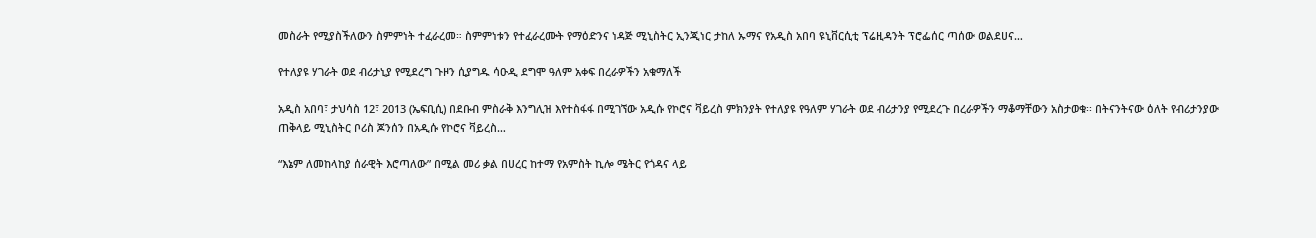መስራት የሚያስችለውን ስምምነት ተፈራረመ። ስምምነቱን የተፈራረሙት የማዕድንና ነዳጅ ሚኒስትር ኢንጂነር ታከለ ኡማና የአዲስ አበባ ዩኒቨርሲቲ ፕሬዚዳንት ፕሮፌሰር ጣሰው ወልደሀና…

የተለያዩ ሃገራት ወደ ብሪታኒያ የሚደረግ ጉዞን ሲያግዱ ሳዑዲ ደግሞ ዓለም አቀፍ በረራዎችን አቁማለች

አዲስ አበባ፣ ታህሳስ 12፣ 2013 (ኤፍቢሲ) በደቡብ ምስራቅ እንግሊዝ እየተስፋፋ በሚገኘው አዲሱ የኮሮና ቫይረስ ምክንያት የተለያዩ የዓለም ሃገራት ወደ ብሪታንያ የሚደረጉ በረራዎችን ማቆማቸውን አስታወቁ፡፡ በትናንትናው ዕለት የብሪታንያው ጠቅላይ ሚኒስትር ቦሪስ ጆንሰን በአዲሱ የኮሮና ቫይረስ…

“እኔም ለመከላከያ ሰራዊት እሮጣለው” በሚል መሪ ቃል በሀረር ከተማ የአምስት ኪሎ ሜትር የጎዳና ላይ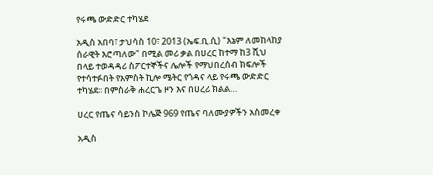የሩጫ ውድድር ተካሄደ

አዲስ አበባ፣ ታህሳስ 10፣ 2013 (ኤፍ.ቢ.ሲ) "እኔም ለመከላከያ ሰራዊት እሮጣለው" በሚል መሪ ቃል በሀረር ከተማ ከ3 ሺህ በላይ ተወዳዳሪ ስፖርተኞችና ሌሎች የማህበረሰብ ክፍሎች የተሳተፉበት የአምስት ኪሎ ሜትር የጎዳና ላይ የሩጫ ውድድር ተካሄደ፡፡ በምስራቅ ሐረርጌ ዞን እና በሀረሪ ክልል…

ሀረር የጤና ሳይንስ ኮሌጅ 969 የጤና ባለሙያዎችን አስመረቀ

አዲስ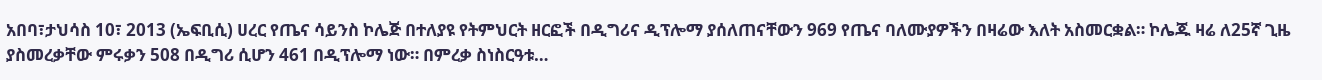አበባ፣ታህሳስ 10፣ 2013 (ኤፍቢሲ) ሀረር የጤና ሳይንስ ኮሌጅ በተለያዩ የትምህርት ዘርፎች በዲግሪና ዲፕሎማ ያሰለጠናቸውን 969 የጤና ባለሙያዎችን በዛሬው እለት አስመርቋል። ኮሌጁ ዛሬ ለ25ኛ ጊዜ ያስመረቃቸው ምሩቃን 508 በዲግሪ ሲሆን 461 በዲፕሎማ ነው። በምረቃ ስነስርዓቱ…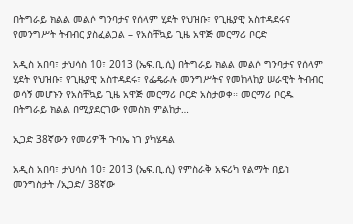በትግራይ ክልል መልሶ ግንባታና የሰላም ሂደት የህዝቡ፣ የጊዜያዊ አስተዳደሩና የመንግሥት ትብብር ያስፈልጋል – የአስቸኳይ ጊዜ አዋጅ መርማሪ ቦርድ

አዲስ አበባ፣ ታህሳስ 10፣ 2013 (ኤፍ.ቢ.ሲ) በትግራይ ክልል መልሶ ግንባታና የሰላም ሂደት የህዝቡ፣ የጊዜያዊ አስተዳደሩ፣ የፌዴራሉ መንግሥትና የመከላከያ ሠራዊት ትብብር ወሳኝ መሆኑን የአስቸኳይ ጊዜ አዋጅ መርማሪ ቦርድ አስታወቀ። መርማሪ ቦርዱ በትግራይ ክልል በሚያደርገው የመስክ ምልከታ…

ኢጋድ 38ኛውን የመሪዎች ጉባኤ ነገ ያካሄዳል

አዲስ አበባ፣ ታህሳስ 10፣ 2013 (ኤፍ.ቢ.ሲ) የምስራቅ አፍሪካ የልማት በይነ መንግስታት /ኢጋድ/ 38ኛው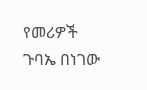የመሪዎች ጉባኤ በነገው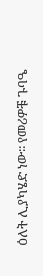ዕለት ሊያካሄድ ነው፡፡ የመሪዎቹ ጉባዔ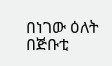በነገው ዕለት በጅቡቲ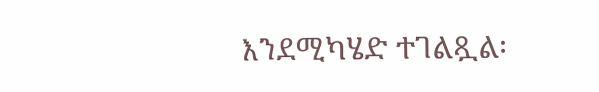እንደሚካሄድ ተገልጿል፡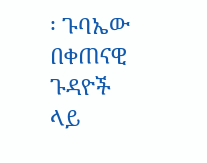፡ ጉባኤው በቀጠናዊ ጉዳዮች ላይ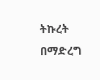ትኩረት በማድረግ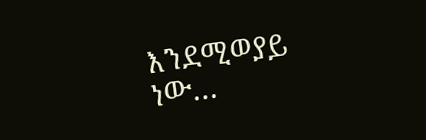እንደሚወያይ ነው…